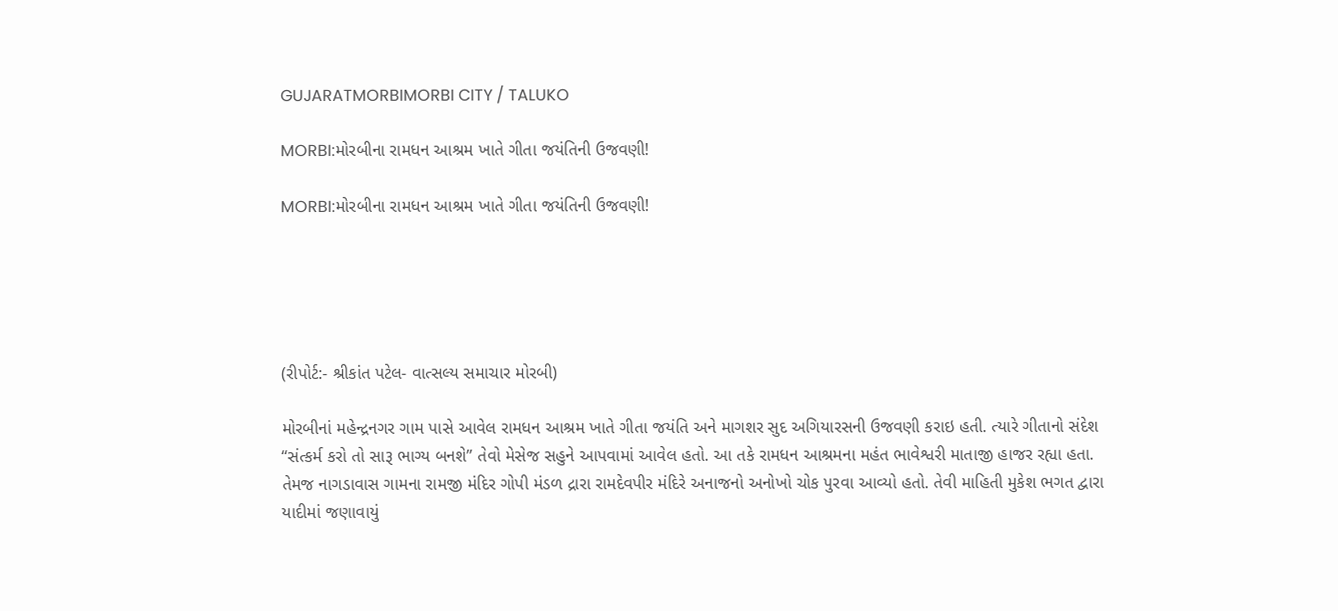GUJARATMORBIMORBI CITY / TALUKO

MORBI:મોરબીના રામધન આશ્રમ ખાતે ગીતા જયંતિની ઉજવણી!

MORBI:મોરબીના રામધન આશ્રમ ખાતે ગીતા જયંતિની ઉજવણી!





(રીપોર્ટ:- શ્રીકાંત પટેલ- વાત્સલ્ય સમાચાર મોરબી)

મોરબીનાં મહેન્દ્રનગર ગામ પાસે આવેલ રામધન આશ્રમ ખાતે ગીતા જયંતિ અને માગશર સુદ અગિયારસની ઉજવણી કરાઇ હતી. ત્યારે ગીતાનો સંદેશ “સંત્કર્મ કરો તો સારૂ ભાગ્ય બનશે” તેવો મેસેજ સહુને આપવામાં આવેલ હતો. આ તકે રામધન આશ્રમના મહંત ભાવેશ્વરી માતાજી હાજર રહ્યા હતા. તેમજ નાગડાવાસ ગામના રામજી મંદિર ગોપી મંડળ દ્રારા રામદેવપીર મંદિરે અનાજનો અનોખો ચોક પુરવા આવ્યો હતો. તેવી માહિતી મુકેશ ભગત દ્વારા યાદીમાં જણાવાયું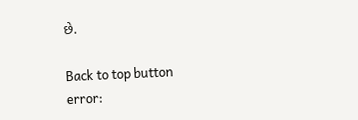છે.

Back to top button
error: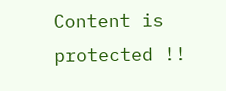Content is protected !!